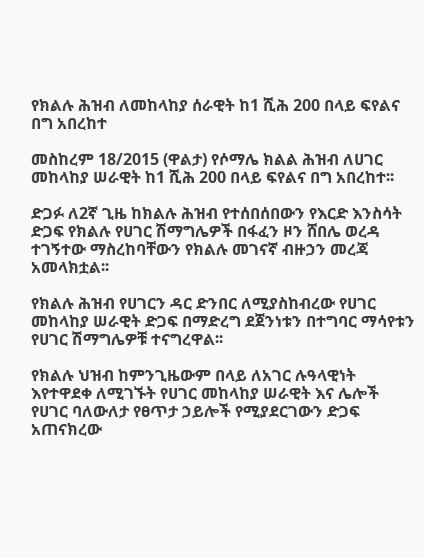የክልሉ ሕዝብ ለመከላከያ ሰራዊት ከ1 ሺሕ 200 በላይ ፍየልና በግ አበረከተ

መስከረም 18/2015 (ዋልታ) የሶማሌ ክልል ሕዝብ ለሀገር መከላከያ ሠራዊት ከ1 ሺሕ 200 በላይ ፍየልና በግ አበረከተ፡፡

ድጋፉ ለ2ኛ ጊዜ ከክልሉ ሕዝብ የተሰበሰበውን የእርድ እንስሳት ድጋፍ የክልሉ የሀገር ሽማግሌዎች በፋፈን ዞን ሸበሌ ወረዳ ተገኝተው ማስረከባቸውን የክልሉ መገናኛ ብዙኃን መረጃ አመላክቷል፡፡

የክልሉ ሕዝብ የሀገርን ዳር ድንበር ለሚያስከብረው የሀገር መከላከያ ሠራዊት ድጋፍ በማድረግ ደጀንነቱን በተግባር ማሳየቱን የሀገር ሽማግሌዎቹ ተናግረዋል፡፡

የክልሉ ህዝብ ከምንጊዜውም በላይ ለአገር ሉዓላዊነት እየተዋደቀ ለሚገኙት የሀገር መከላከያ ሠራዊት እና ሌሎች የሀገር ባለውለታ የፀጥታ ኃይሎች የሚያደርገውን ድጋፍ አጠናክረው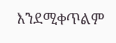እንደሚቀጥልም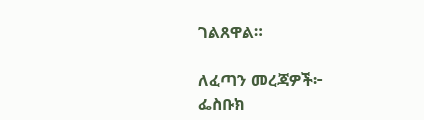ገልጸዋል።

ለፈጣን መረጃዎች፦
ፌስቡክ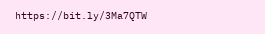https://bit.ly/3Ma7QTW